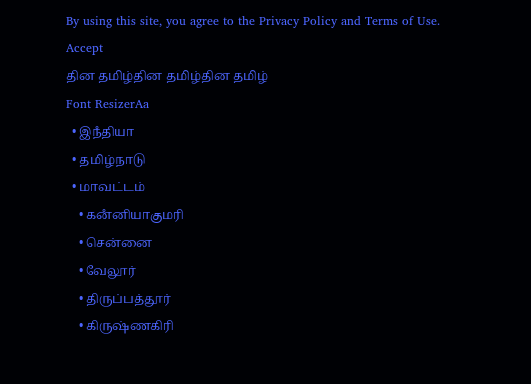By using this site, you agree to the Privacy Policy and Terms of Use.
Accept
தின தமிழ்தின தமிழ்தின தமிழ்
Font ResizerAa
  • இநஂதியா
  • தமிழ்நாடு
  • மாவட்டம்
    • கனஂனியாகுமரி
    • சென்னை
    • வேலூர்
    • திருப்பத்தூர்
    • கிருஷ்ணகிரி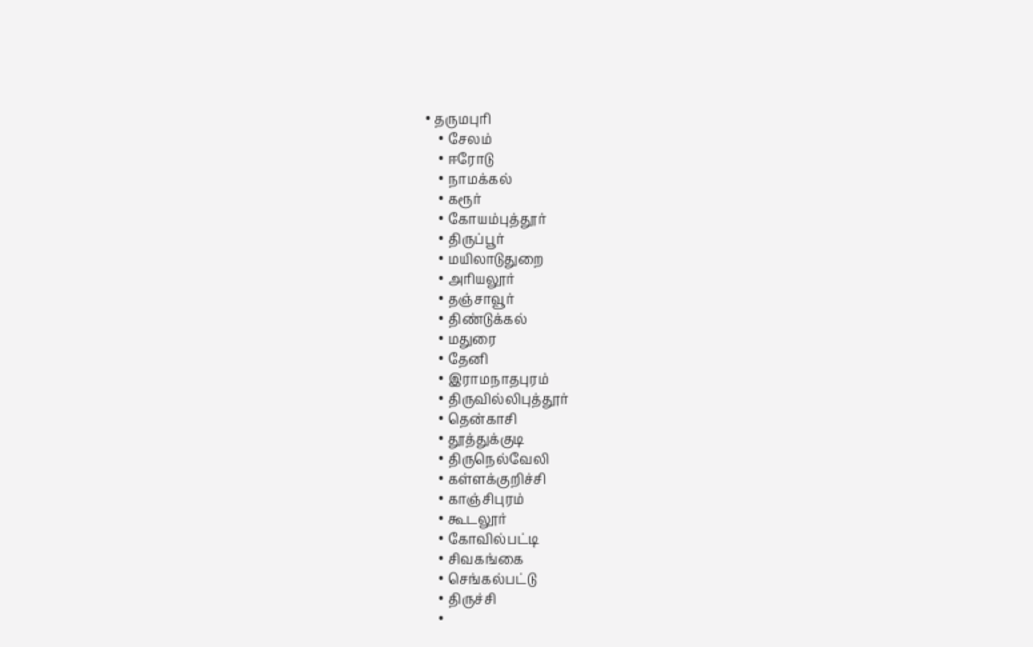• தருமபுரி
    • சேலம்
    • ஈரோடு
    • நாமக்கல்
    • கரூர்
    • கோயம்புத்தூர்
    • திருப்பூர்
    • மயிலாடுதுறை
    • அரியலூர்
    • தஞ்சாவூர்
    • திண்டுக்கல்
    • மதுரை
    • தேனி
    • இராமநாதபுரம்
    • திருவில்லிபுத்தூர்
    • தென்காசி
    • தூத்துக்குடி
    • திருநெல்வேலி
    • கள்ளக்குறிச்சி
    • காஞ்சிபுரம்
    • கூடலூர்
    • கோவில்பட்டி
    • சிவகங்கை
    • செங்கல்பட்டு
    • திருச்சி
    •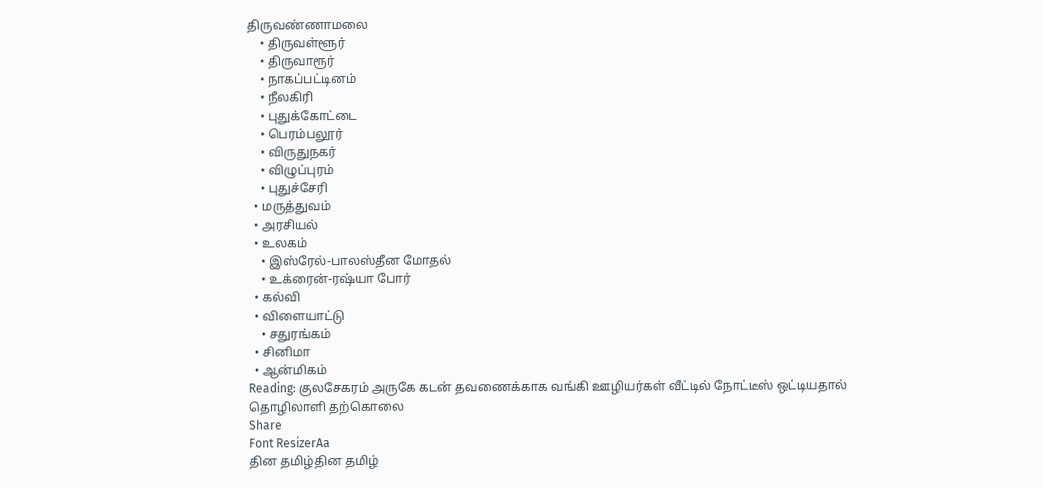திருவண்ணாமலை
    • திருவள்ளூர்
    • திருவாரூர்
    • நாகப்பட்டினம்
    • நீலகிரி
    • புதுக்கோட்டை
    • பெரம்பலூர்
    • விருதுநகர்
    • விழுப்புரம்
    • புதுச்சேரி
  • மருத்துவம்
  • அரசியல்
  • உலகம்
    • இஸ்ரேல்-பாலஸ்தீன மோதல்
    • உக்ரைன்-ரஷ்யா போர்
  • கல்வி
  • விளையாட்டு
    • சதுரங்கம்
  • சினிமா
  • ஆன்மிகம்
Reading: குலசேகரம் அருகே கடன் தவணைக்காக வங்கி ஊழியர்கள் வீட்டில் நோட்டீஸ் ஒட்டியதால் தொழிலாளி தற்கொலை
Share
Font ResizerAa
தின தமிழ்தின தமிழ்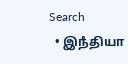Search
  • இநஂதியா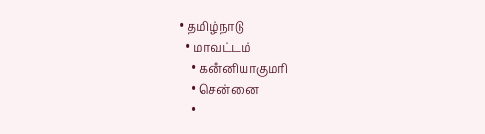• தமிழ்நாடு
  • மாவட்டம்
    • கனஂனியாகுமரி
    • சென்னை
    •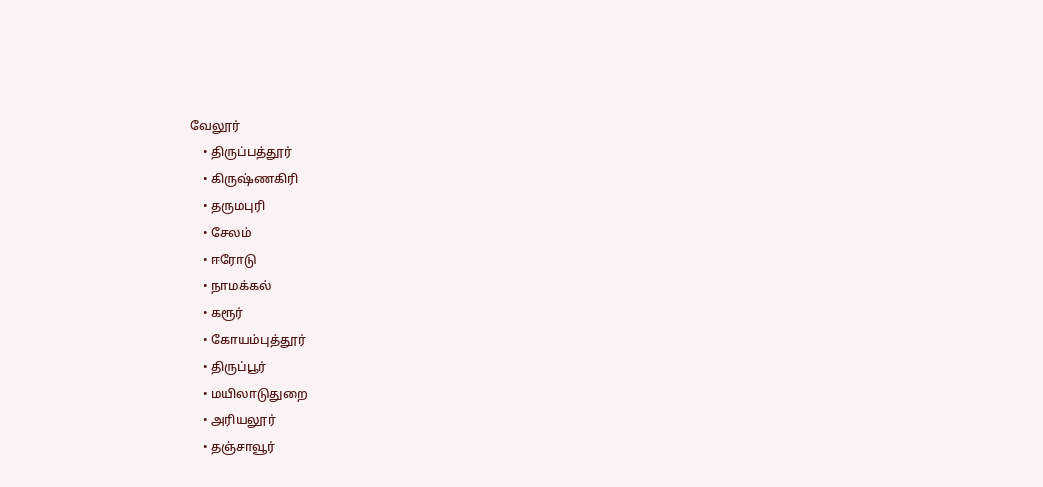வேலூர்
    • திருப்பத்தூர்
    • கிருஷ்ணகிரி
    • தருமபுரி
    • சேலம்
    • ஈரோடு
    • நாமக்கல்
    • கரூர்
    • கோயம்புத்தூர்
    • திருப்பூர்
    • மயிலாடுதுறை
    • அரியலூர்
    • தஞ்சாவூர்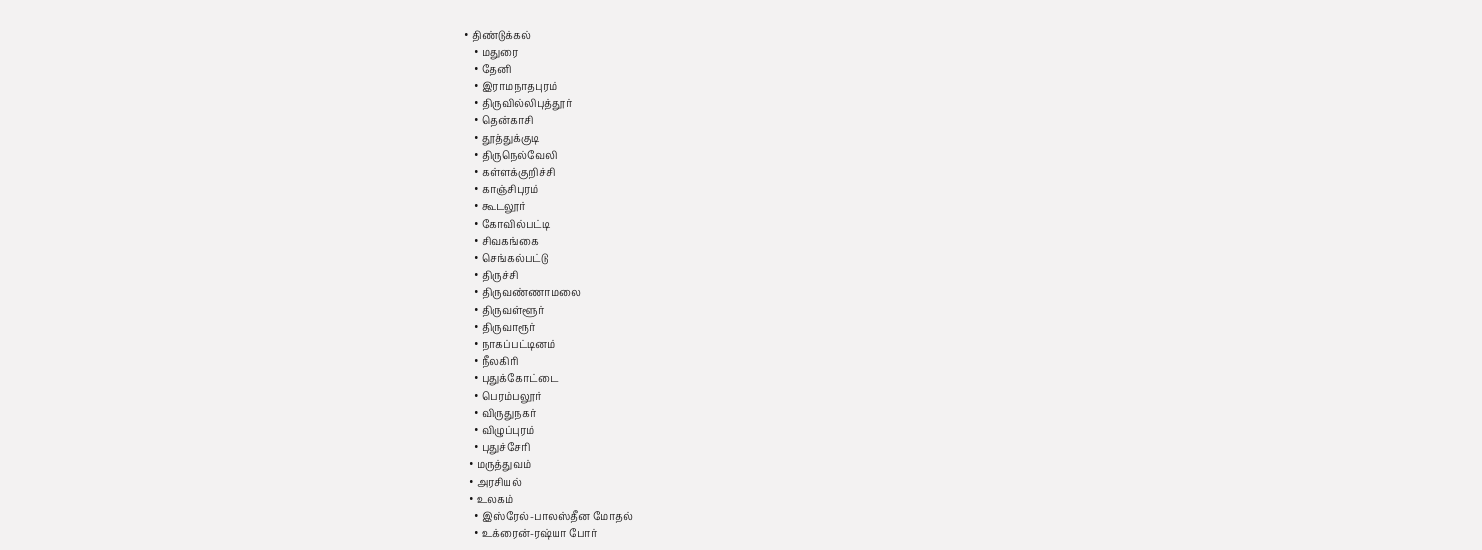• திண்டுக்கல்
    • மதுரை
    • தேனி
    • இராமநாதபுரம்
    • திருவில்லிபுத்தூர்
    • தென்காசி
    • தூத்துக்குடி
    • திருநெல்வேலி
    • கள்ளக்குறிச்சி
    • காஞ்சிபுரம்
    • கூடலூர்
    • கோவில்பட்டி
    • சிவகங்கை
    • செங்கல்பட்டு
    • திருச்சி
    • திருவண்ணாமலை
    • திருவள்ளூர்
    • திருவாரூர்
    • நாகப்பட்டினம்
    • நீலகிரி
    • புதுக்கோட்டை
    • பெரம்பலூர்
    • விருதுநகர்
    • விழுப்புரம்
    • புதுச்சேரி
  • மருத்துவம்
  • அரசியல்
  • உலகம்
    • இஸ்ரேல்-பாலஸ்தீன மோதல்
    • உக்ரைன்-ரஷ்யா போர்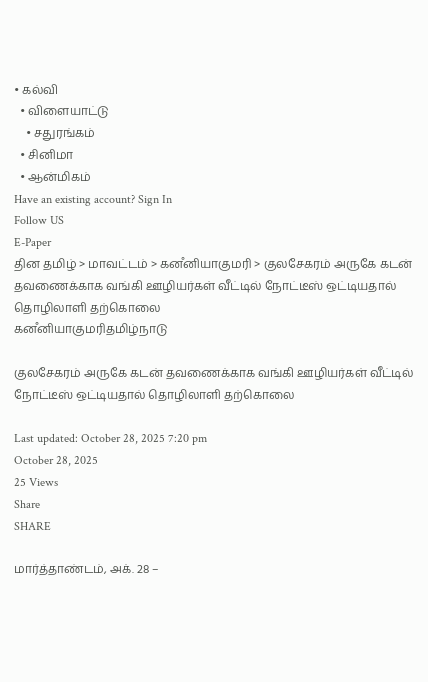• கல்வி
  • விளையாட்டு
    • சதுரங்கம்
  • சினிமா
  • ஆன்மிகம்
Have an existing account? Sign In
Follow US
E-Paper
தின தமிழ் > மாவட்டம் > கனஂனியாகுமரி > குலசேகரம் அருகே கடன் தவணைக்காக வங்கி ஊழியர்கள் வீட்டில் நோட்டீஸ் ஒட்டியதால் தொழிலாளி தற்கொலை
கனஂனியாகுமரிதமிழ்நாடு

குலசேகரம் அருகே கடன் தவணைக்காக வங்கி ஊழியர்கள் வீட்டில் நோட்டீஸ் ஒட்டியதால் தொழிலாளி தற்கொலை

Last updated: October 28, 2025 7:20 pm
October 28, 2025
25 Views
Share
SHARE

மார்த்தாண்டம், அக். 28 –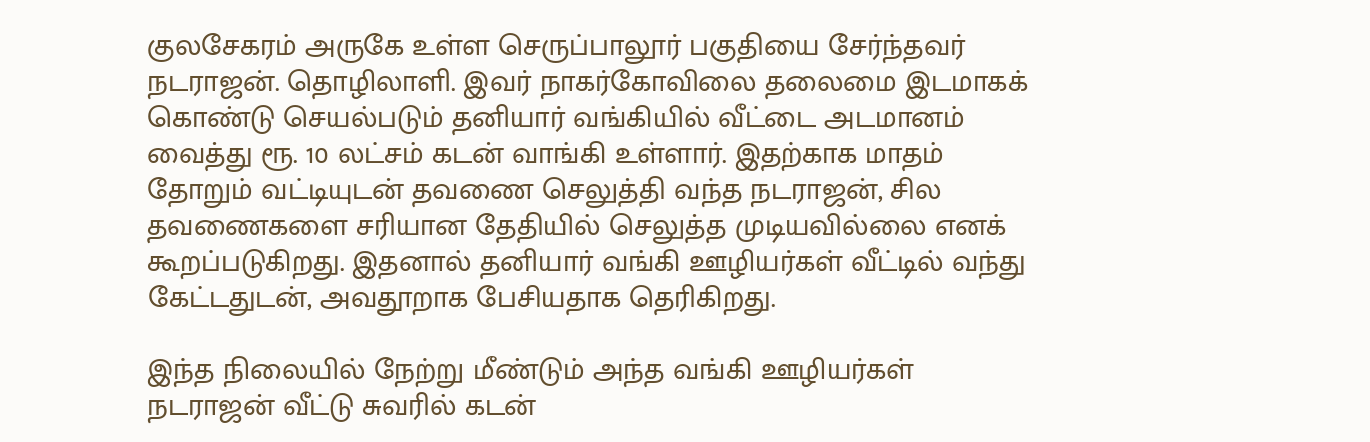குலசேகரம் அருகே உள்ள செருப்பாலூர் பகுதியை சேர்ந்தவர் நடராஜன். தொழிலாளி. இவர் நாகர்கோவிலை தலைமை இடமாகக் கொண்டு செயல்படும் தனியார் வங்கியில் வீட்டை அடமானம் வைத்து ரூ. 10 லட்சம் கடன் வாங்கி உள்ளார். இதற்காக மாதம் தோறும் வட்டியுடன் தவணை செலுத்தி வந்த நடராஜன், சில தவணைகளை சரியான தேதியில் செலுத்த முடியவில்லை எனக் கூறப்படுகிறது. இதனால் தனியார் வங்கி ஊழியர்கள் வீட்டில் வந்து கேட்டதுடன், அவதூறாக பேசியதாக தெரிகிறது.

இந்த நிலையில் நேற்று மீண்டும் அந்த வங்கி ஊழியர்கள் நடராஜன் வீட்டு சுவரில் கடன்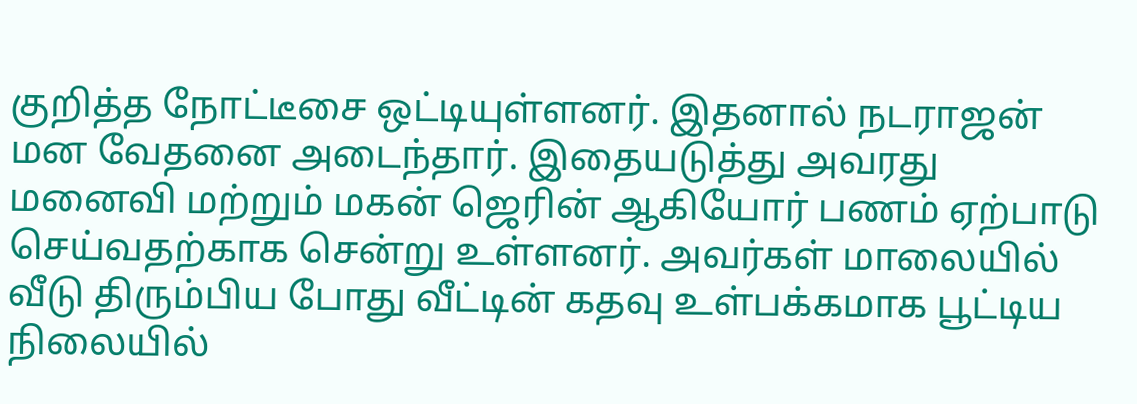குறித்த நோட்டீசை ஒட்டியுள்ளனர். இதனால் நடராஜன் மன வேதனை அடைந்தார். இதையடுத்து அவரது மனைவி மற்றும் மகன் ஜெரின் ஆகியோர் பணம் ஏற்பாடு செய்வதற்காக சென்று உள்ளனர். அவர்கள் மாலையில் வீடு திரும்பிய போது வீட்டின் கதவு உள்பக்கமாக பூட்டிய நிலையில்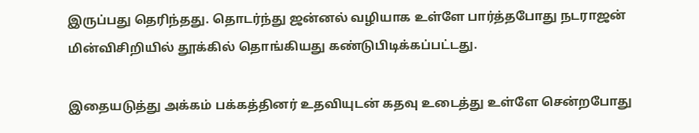இருப்பது தெரிந்தது. தொடர்ந்து ஜன்னல் வழியாக உள்ளே பார்த்தபோது நடராஜன் மின்விசிறியில் தூக்கில் தொங்கியது கண்டுபிடிக்கப்பட்டது.

இதையடுத்து அக்கம் பக்கத்தினர் உதவியுடன் கதவு உடைத்து உள்ளே சென்றபோது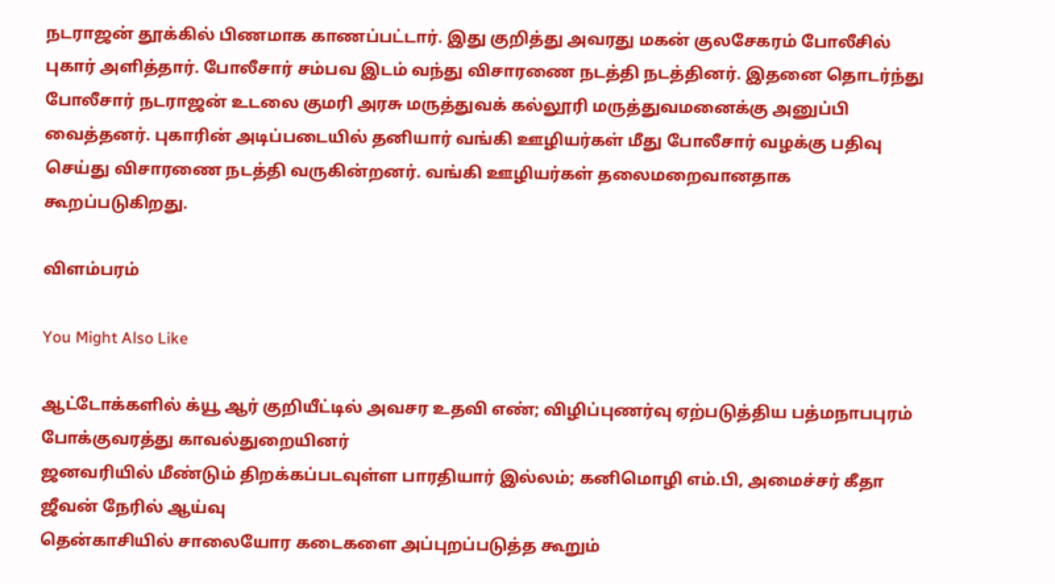நடராஜன் தூக்கில் பிணமாக காணப்பட்டார். இது குறித்து அவரது மகன் குலசேகரம் போலீசில் புகார் அளித்தார். போலீசார் சம்பவ இடம் வந்து விசாரணை நடத்தி நடத்தினர். இதனை தொடர்ந்து போலீசார் நடராஜன் உடலை குமரி அரசு மருத்துவக் கல்லூரி மருத்துவமனைக்கு அனுப்பி வைத்தனர். புகாரின் அடிப்படையில் தனியார் வங்கி ஊழியர்கள் மீது போலீசார் வழக்கு பதிவு செய்து விசாரணை நடத்தி வருகின்றனர். வங்கி ஊழியர்கள் தலைமறைவானதாக கூறப்படுகிறது.

விளம்பரம்

You Might Also Like

ஆட்டோக்களில் க்யூ ஆர் குறியீட்டில் அவசர உதவி எண்; விழிப்புணர்வு ஏற்படுத்திய பத்மநாபபுரம் போக்குவரத்து காவல்துறையினர்
ஜனவரியில் மீண்டும் திறக்கப்படவுள்ள பாரதியார் இல்லம்; கனிமொழி எம்.பி, அமைச்சர் கீதா ஜீவன் நேரில் ஆய்வு
தென்காசியில் சாலையோர கடைகளை அப்புறப்படுத்த கூறும்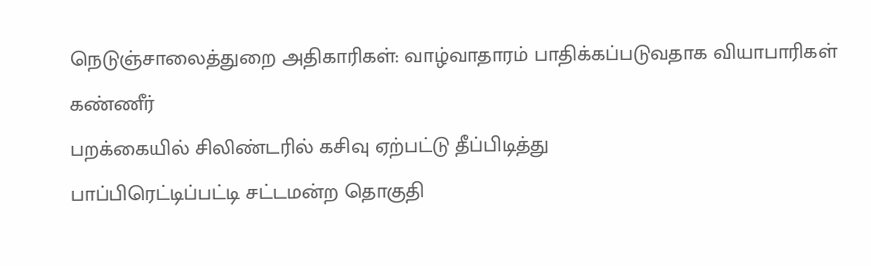நெடுஞ்சாலைத்துறை அதிகாரிகள்: வாழ்வாதாரம் பாதிக்கப்படுவதாக வியாபாரிகள் கண்ணீர்
பறக்கையில் சிலிண்டரில் கசிவு ஏற்பட்டு தீப்பிடித்து
பாப்பிரெட்டிப்பட்டி சட்டமன்ற தொகுதி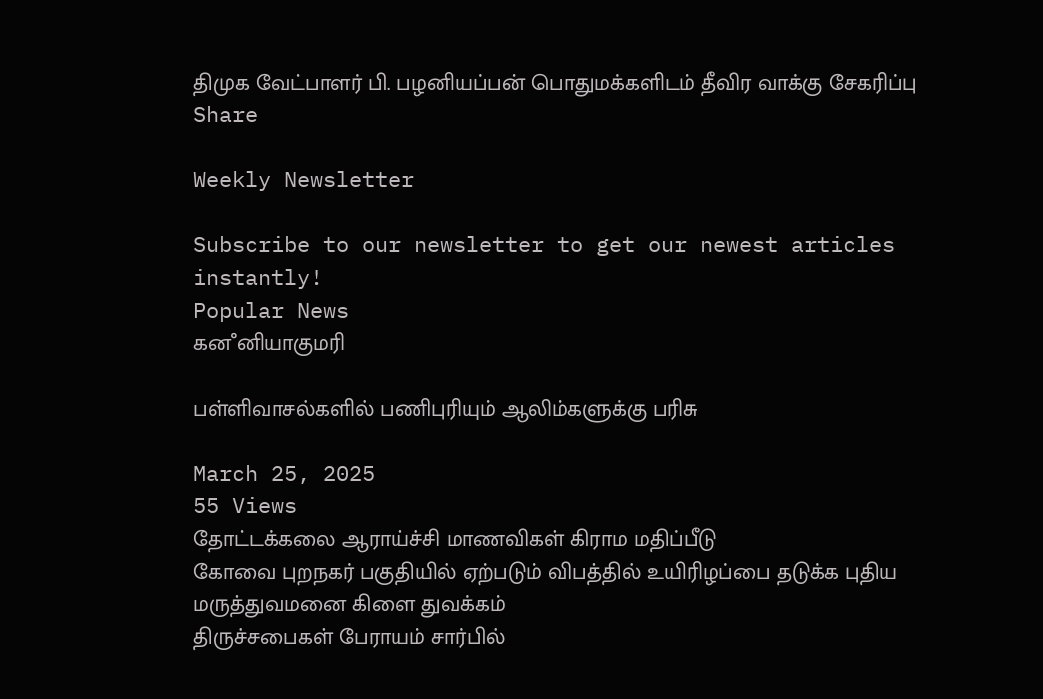திமுக வேட்பாளர் பி. பழனியப்பன் பொதுமக்களிடம் தீவிர வாக்கு சேகரிப்பு
Share

Weekly Newsletter

Subscribe to our newsletter to get our newest articles instantly!
Popular News
கனஂனியாகுமரி

பள்ளிவாசல்களில் பணிபுரியும் ஆலிம்களுக்கு பரிசு

March 25, 2025
55 Views
தோட்டக்கலை ஆராய்ச்சி மாணவிகள் கிராம மதிப்பீடு
கோவை புறநகர் பகுதியில் ஏற்படும் விபத்தில் உயிரிழப்பை தடுக்க புதிய மருத்துவமனை கிளை துவக்கம்
திருச்சபைகள் பேராயம் சார்பில்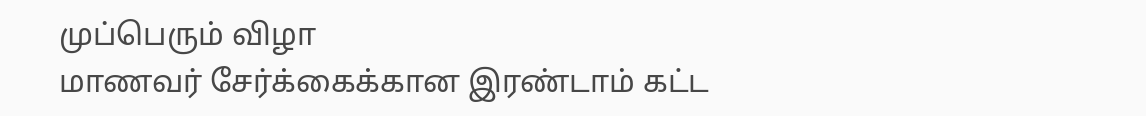முப்பெரும் விழா
மாணவர் சேர்க்கைக்கான இரண்டாம் கட்ட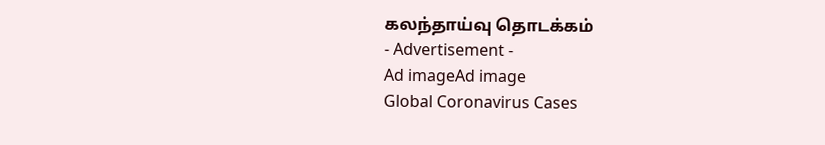கலந்தாய்வு தொடக்கம்
- Advertisement -
Ad imageAd image
Global Coronavirus Cases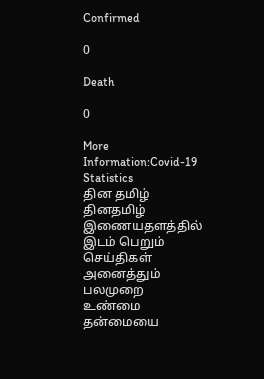Confirmed

0

Death

0

More Information:Covid-19 Statistics
தின தமிழ்
தினதமிழ் இணையதளத்தில் இடம் பெறும் செய்திகள் அனைத்தும் பலமுறை உண்மை தன்மையை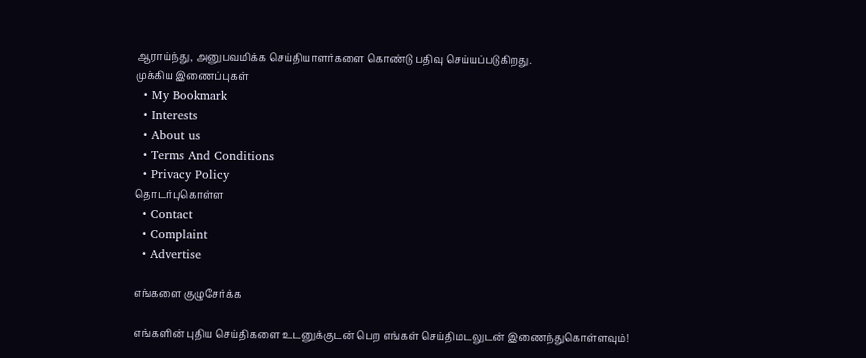ஆராய்ந்து, அனுபவமிக்க செய்தியாளர்களை கொண்டு பதிவு செய்யப்படுகிறது.
முக்கிய இணைப்புகள்
  • My Bookmark
  • Interests
  • About us
  • Terms And Conditions
  • Privacy Policy
தொடர்புகொள்ள
  • Contact
  • Complaint
  • Advertise

எங்களை குழுசேர்க்க

எங்களின் புதிய செய்திகளை உடனுக்குடன் பெற எங்கள் செய்திமடலுடன் இணைந்துகொள்ளவும்!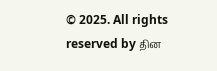© 2025. All rights reserved by தின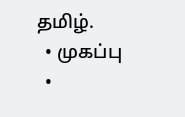தமிழ்.
  • முகப்பு
  •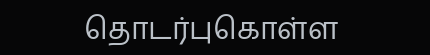தொடர்புகொள்ள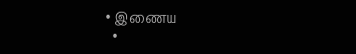• இணைய
  •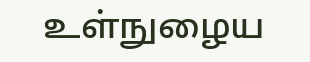உள்நுழைய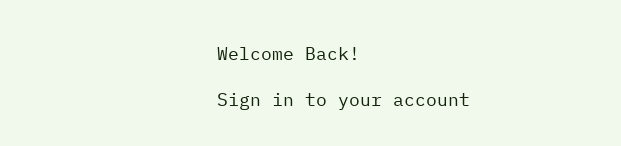Welcome Back!

Sign in to your account